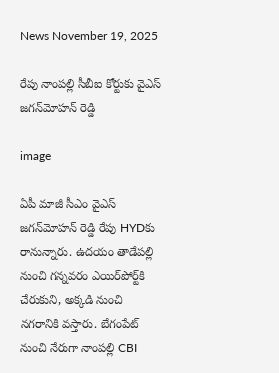News November 19, 2025

రేపు నాంపల్లి సీబీఐ కోర్టుకు వైఎస్ జగన్‌మోహన్ రెడ్డి

image

ఏపీ మాజీ సీఎం వైఎస్ జగన్‌మోహన్ రెడ్డి రేపు HYDకు రానున్నారు. ఉదయం తాడేపల్లి నుంచి గన్నవరం ఎయిర్‌పోర్ట్‌కి చేరుకుని, అక్కడి నుంచి నగరానికి వస్తారు. బేగంపేట్‌ నుంచి నేరుగా నాంపల్లి CBI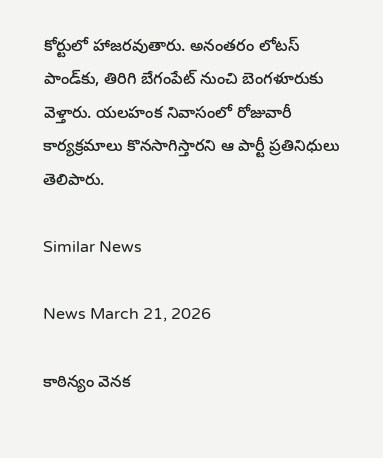కోర్టులో హాజరవుతారు. అనంతరం లోటస్ పాండ్‌కు, తిరిగి బేగంపేట్ నుంచి బెంగళూరుకు వెళ్తారు. యలహంక నివాసంలో రోజువారీ కార్యక్రమాలు కొనసాగిస్తారని ఆ పార్టీ ప్రతినిధులు తెలిపారు.

Similar News

News March 21, 2026

కాఠిన్యం వెనక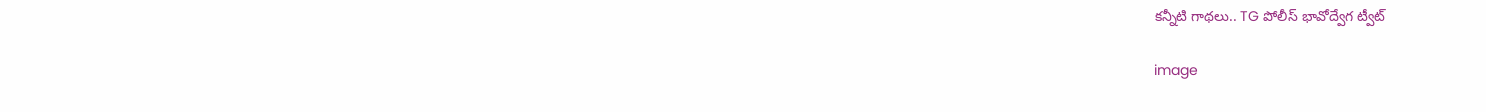కన్నీటి గాథలు.. TG పోలీస్ భావోద్వేగ ట్వీట్

image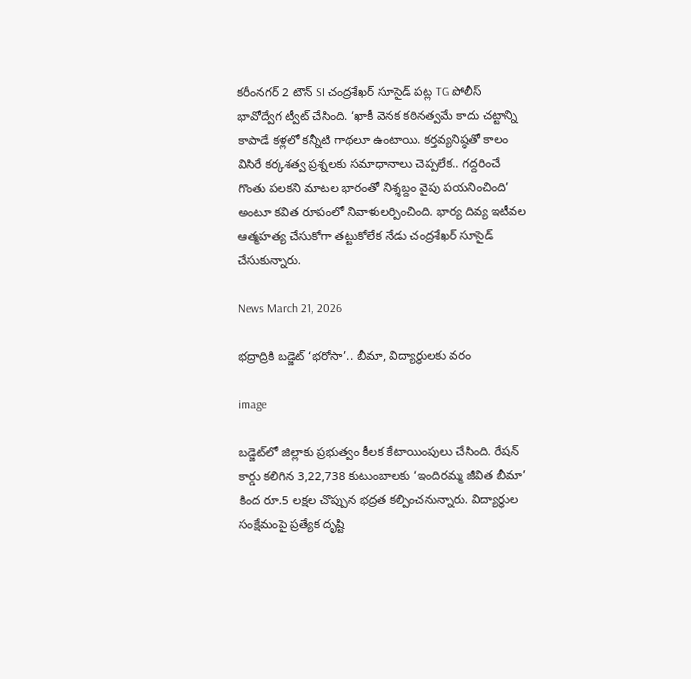కరీంనగర్ 2 టౌన్ SI చంద్రశేఖర్ సూసైడ్ పట్ల TG పోలీస్ భావోద్వేగ ట్వీట్ చేసింది. ‘ఖాకీ వెనక కఠినత్వమే కాదు చట్టాన్ని కాపాడే కళ్లలో కన్నీటి గాథలూ ఉంటాయి. కర్తవ్యనిష్ఠతో కాలం విసిరే కర్కశత్వ ప్రశ్నలకు సమాధానాలు చెప్పలేక.. గద్దరించే గొంతు పలకని మాటల భారంతో నిశ్శబ్దం వైపు పయనించింది’ అంటూ కవిత రూపంలో నివాళులర్పించింది. భార్య దివ్య ఇటీవల ఆత్మహత్య చేసుకోగా తట్టుకోలేక నేడు చంద్రశేఖర్ సూసైడ్ చేసుకున్నారు.

News March 21, 2026

భద్రాద్రికి బడ్జెట్ ‘భరోసా’.. బీమా, విద్యార్థులకు వరం

image

బడ్జెట్‌లో జిల్లాకు ప్రభుత్వం కీలక కేటాయింపులు చేసింది. రేషన్ కార్డు కలిగిన 3,22,738 కుటుంబాలకు ‘ఇందిరమ్మ జీవిత బీమా’ కింద రూ.5 లక్షల చొప్పున భద్రత కల్పించనున్నారు. విద్యార్థుల సంక్షేమంపై ప్రత్యేక దృష్టి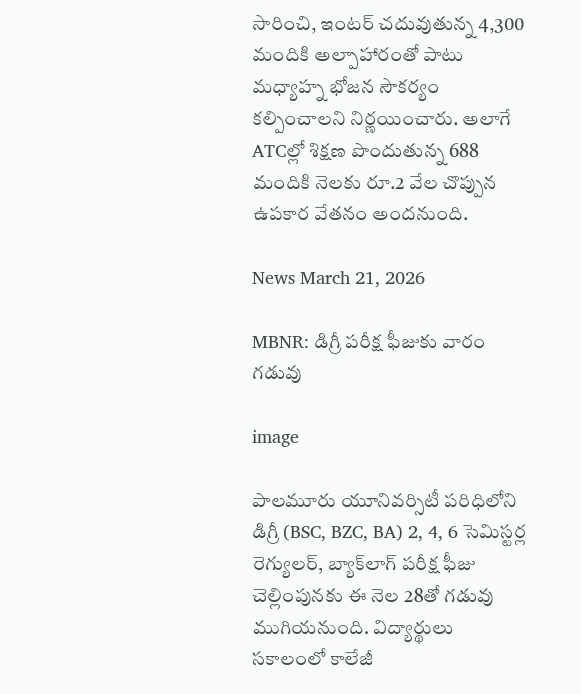సారించి, ఇంటర్ చదువుతున్న 4,300 మందికి అల్పాహారంతో పాటు మధ్యాహ్న భోజన సౌకర్యం కల్పించాలని నిర్ణయించారు. అలాగే ATCల్లో శిక్షణ పొందుతున్న 688 మందికి నెలకు రూ.2 వేల చొప్పున ఉపకార వేతనం అందనుంది.

News March 21, 2026

MBNR: డిగ్రీ పరీక్ష ఫీజుకు వారం గడువు

image

పాలమూరు యూనివర్సిటీ పరిధిలోని డిగ్రీ (BSC, BZC, BA) 2, 4, 6 సెమిస్టర్ల రెగ్యులర్, బ్యాక్‌లాగ్ పరీక్ష ఫీజు చెల్లింపునకు ఈ నెల 28తో గడువు ముగియనుంది. విద్యార్థులు సకాలంలో కాలేజీ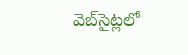వెబ్‌సైట్లలో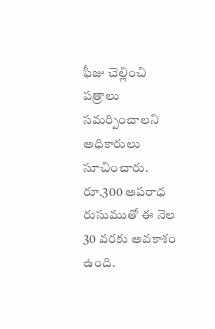ఫీజు చెల్లించి పత్రాలు సమర్పించాలని అధికారులు సూచించారు. రూ.300 అపరాధ రుసుముతో ఈ నెల 30 వరకు అవకాశం ఉంది.